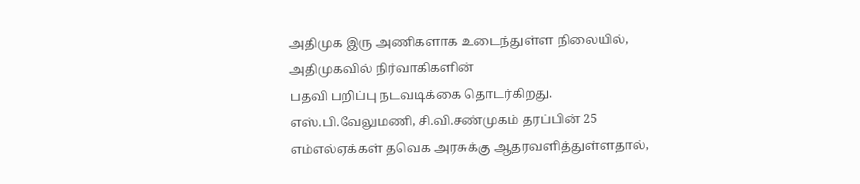அதிமுக இரு அணிகளாக உடைந்துள்ள நிலையில், அதிமுகவில் நிர்வாகிகளின்
பதவி பறிப்பு நடவடிக்கை தொடர்கிறது. எஸ்.பி.வேலுமணி, சி.வி.சண்முகம் தரப்பின் 25 எம்எல்ஏக்கள் தவெக அரசுக்கு ஆதரவளித்துள்ளதால்,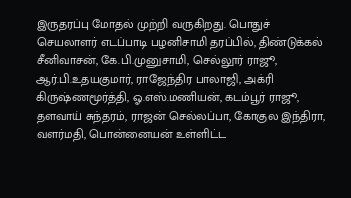இருதரப்பு மோதல் முற்றி வருகிறது. பொதுச் செயலாளர் எடப்பாடி பழனிசாமி தரப்பில், திண்டுக்கல் சீனிவாசன், கே.பி.முனுசாமி, செல்லூர் ராஜூ, ஆர்.பி.உதயகுமார், ராஜேந்திர பாலாஜி, அக்ரி கிருஷ்ணமூர்த்தி, ஓ.எஸ்.மணியன், கடம்பூர் ராஜூ, தளவாய் சுந்தரம், ராஜன் செல்லப்பா, கோகுல இந்திரா, வளர்மதி, பொன்னையன் உள்ளிட்ட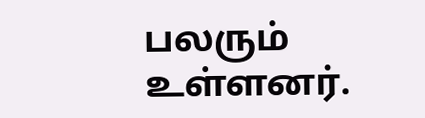பலரும் உள்ளனர்.